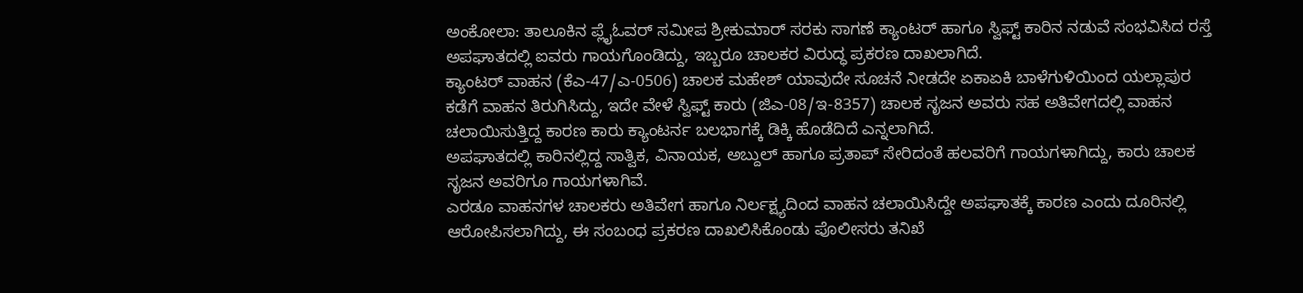ಅಂಕೋಲಾ: ತಾಲೂಕಿನ ಪ್ಲೈಓವರ್ ಸಮೀಪ ಶ್ರೀಕುಮಾರ್ ಸರಕು ಸಾಗಣೆ ಕ್ಯಾಂಟರ್ ಹಾಗೂ ಸ್ವಿಫ್ಟ್ ಕಾರಿನ ನಡುವೆ ಸಂಭವಿಸಿದ ರಸ್ತೆ ಅಪಘಾತದಲ್ಲಿ ಐವರು ಗಾಯಗೊಂಡಿದ್ದು, ಇಬ್ಬರೂ ಚಾಲಕರ ವಿರುದ್ಧ ಪ್ರಕರಣ ದಾಖಲಾಗಿದೆ.
ಕ್ಯಾಂಟರ್ ವಾಹನ (ಕೆಎ-47/ಎ-0506) ಚಾಲಕ ಮಹೇಶ್ ಯಾವುದೇ ಸೂಚನೆ ನೀಡದೇ ಏಕಾಏಕಿ ಬಾಳೆಗುಳಿಯಿಂದ ಯಲ್ಲಾಪುರ ಕಡೆಗೆ ವಾಹನ ತಿರುಗಿಸಿದ್ದು, ಇದೇ ವೇಳೆ ಸ್ವಿಫ್ಟ್ ಕಾರು (ಜಿಎ-08/ಇ-8357) ಚಾಲಕ ಸೃಜನ ಅವರು ಸಹ ಅತಿವೇಗದಲ್ಲಿ ವಾಹನ ಚಲಾಯಿಸುತ್ತಿದ್ದ ಕಾರಣ ಕಾರು ಕ್ಯಾಂಟರ್ನ ಬಲಭಾಗಕ್ಕೆ ಡಿಕ್ಕಿ ಹೊಡೆದಿದೆ ಎನ್ನಲಾಗಿದೆ.
ಅಪಘಾತದಲ್ಲಿ ಕಾರಿನಲ್ಲಿದ್ದ ಸಾತ್ವಿಕ, ವಿನಾಯಕ, ಅಬ್ದುಲ್ ಹಾಗೂ ಪ್ರತಾಪ್ ಸೇರಿದಂತೆ ಹಲವರಿಗೆ ಗಾಯಗಳಾಗಿದ್ದು, ಕಾರು ಚಾಲಕ ಸೃಜನ ಅವರಿಗೂ ಗಾಯಗಳಾಗಿವೆ.
ಎರಡೂ ವಾಹನಗಳ ಚಾಲಕರು ಅತಿವೇಗ ಹಾಗೂ ನಿರ್ಲಕ್ಷ್ಯದಿಂದ ವಾಹನ ಚಲಾಯಿಸಿದ್ದೇ ಅಪಘಾತಕ್ಕೆ ಕಾರಣ ಎಂದು ದೂರಿನಲ್ಲಿ ಆರೋಪಿಸಲಾಗಿದ್ದು, ಈ ಸಂಬಂಧ ಪ್ರಕರಣ ದಾಖಲಿಸಿಕೊಂಡು ಪೊಲೀಸರು ತನಿಖೆ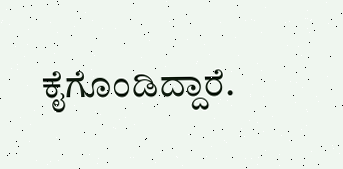ಕೈಗೊಂಡಿದ್ದಾರೆ.